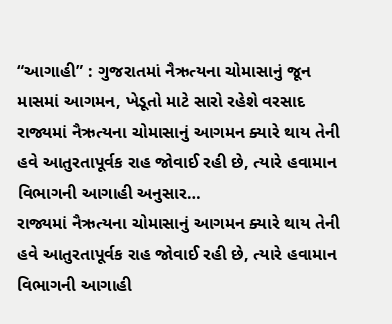“આગાહી” : ગુજરાતમાં નૈઋત્યના ચોમાસાનું જૂન માસમાં આગમન, ખેડૂતો માટે સારો રહેશે વરસાદ
રાજ્યમાં નૈઋત્યના ચોમાસાનું આગમન ક્યારે થાય તેની હવે આતુરતાપૂર્વક રાહ જોવાઈ રહી છે, ત્યારે હવામાન વિભાગની આગાહી અનુસાર…
રાજ્યમાં નૈઋત્યના ચોમાસાનું આગમન ક્યારે થાય તેની હવે આતુરતાપૂર્વક રાહ જોવાઈ રહી છે, ત્યારે હવામાન વિભાગની આગાહી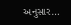અનુસાર…